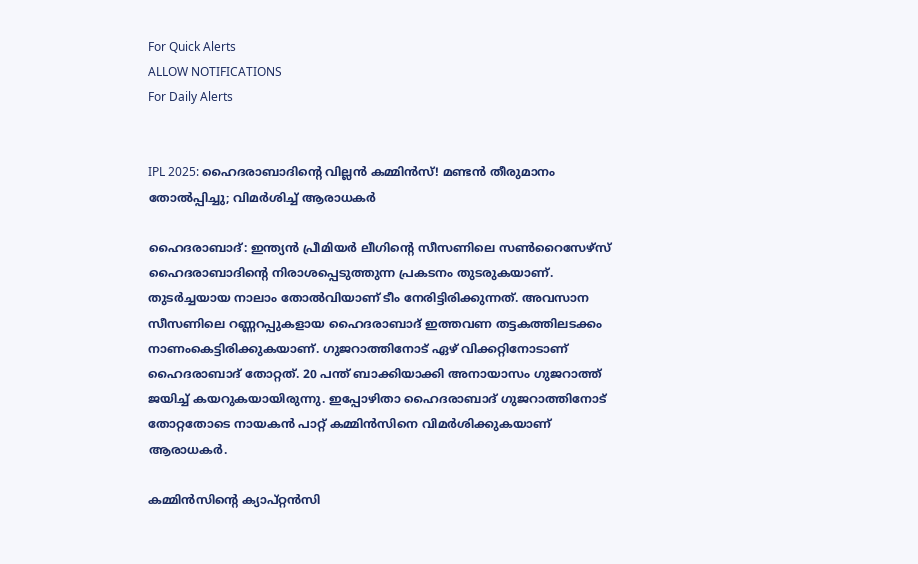For Quick Alerts
ALLOW NOTIFICATIONS
For Daily Alerts


IPL 2025: ഹൈദരാബാദിന്റെ വില്ലന്‍ കമ്മിന്‍സ്! മണ്ടന്‍ തീരുമാനം തോല്‍പ്പിച്ചു; വിമര്‍ശിച്ച് ആരാധകര്‍

ഹൈദരാബാദ്: ഇന്ത്യന്‍ പ്രീമിയര്‍ ലീഗിന്റെ സീസണിലെ സണ്‍റൈസേഴ്‌സ് ഹൈദരാബാദിന്റെ നിരാശപ്പെടുത്തുന്ന പ്രകടനം തുടരുകയാണ്. തുടര്‍ച്ചയായ നാലാം തോല്‍വിയാണ് ടീം നേരിട്ടിരിക്കുന്നത്. അവസാന സീസണിലെ റണ്ണറപ്പുകളായ ഹൈദരാബാദ് ഇത്തവണ തട്ടകത്തിലടക്കം നാണംകെട്ടിരിക്കുകയാണ്. ഗുജറാത്തിനോട് ഏഴ് വിക്കറ്റിനോടാണ് ഹൈദരാബാദ് തോറ്റത്. 20 പന്ത് ബാക്കിയാക്കി അനായാസം ഗുജറാത്ത് ജയിച്ച് കയറുകയായിരുന്നു. ഇപ്പോഴിതാ ഹൈദരാബാദ് ഗുജറാത്തിനോട് തോറ്റതോടെ നായകന്‍ പാറ്റ് കമ്മിന്‍സിനെ വിമര്‍ശിക്കുകയാണ് ആരാധകര്‍.

കമ്മിന്‍സിന്റെ ക്യാപ്റ്റന്‍സി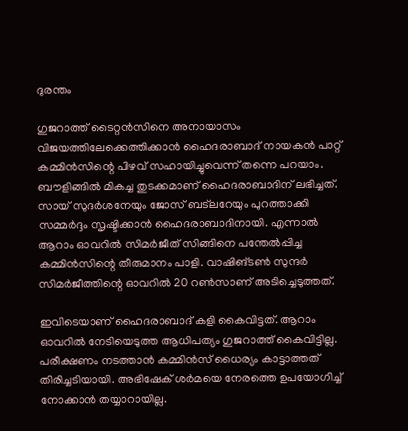ദുരന്തം

ഗുജറാത്ത് ടൈറ്റന്‍സിനെ അനായാസം വിജയത്തിലേക്കെത്തിക്കാന്‍ ഹൈദരാബാദ് നായകന്‍ പാറ്റ് കമ്മിന്‍സിന്റെ പിഴവ് സഹായിച്ചുവെന്ന് തന്നെ പറയാം. ബൗളിങ്ങില്‍ മികച്ച തുടക്കമാണ് ഹൈദരാബാദിന് ലഭിച്ചത്. സായ് സുദര്‍ശനേയും ജോസ് ബട്‌ലറേയും പുറത്താക്കി സമ്മര്‍ദ്ദം സൃഷ്ടിക്കാന്‍ ഹൈദരാബാദിനായി. എന്നാല്‍ ആറാം ഓവറില്‍ സിമര്‍ജീത് സിങ്ങിനെ പന്തേല്‍പ്പിച്ച കമ്മിന്‍സിന്റെ തീരുമാനം പാളി. വാഷിങ്ടണ്‍ സുന്ദര്‍ സിമര്‍ജീത്തിന്റെ ഓവറില്‍ 20 റണ്‍സാണ് അടിച്ചെടുത്തത്.

ഇവിടെയാണ് ഹൈദരാബാദ് കളി കൈവിട്ടത്. ആറാം ഓവറില്‍ നേടിയെടുത്ത ആധിപത്യം ഗുജറാത്ത് കൈവിട്ടില്ല. പരീക്ഷണം നടത്താന്‍ കമ്മിന്‍സ് ധൈര്യം കാട്ടാത്തത് തിരിച്ചടിയായി. അഭിഷേക് ശര്‍മയെ നേരത്തെ ഉപയോഗിച്ച് നോക്കാന്‍ തയ്യാറായില്ല.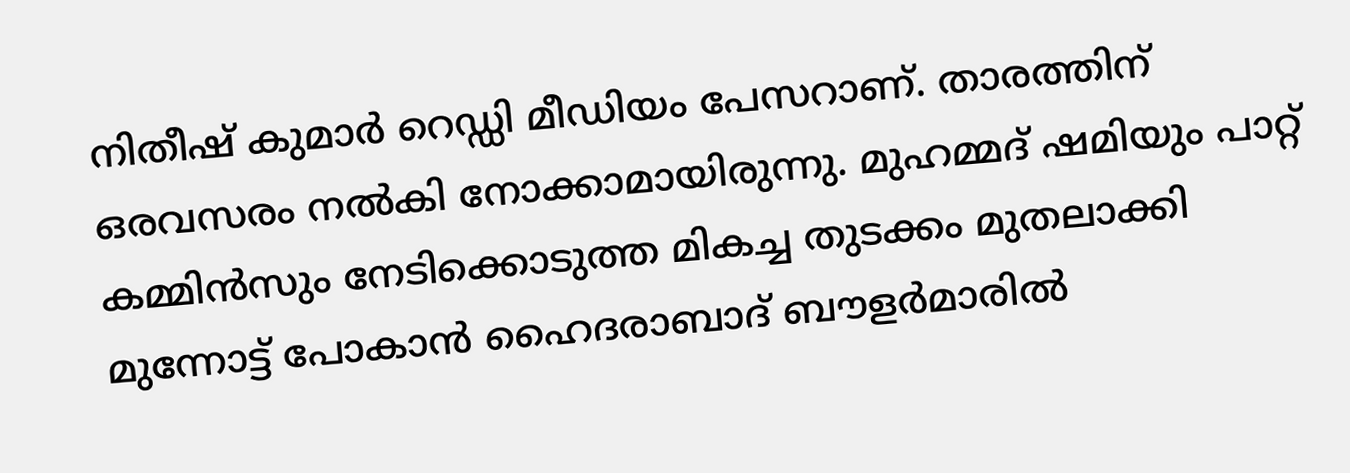നിതീഷ് കുമാര്‍ റെഡ്ഡി മീഡിയം പേസറാണ്. താരത്തിന് ഒരവസരം നല്‍കി നോക്കാമായിരുന്നു. മുഹമ്മദ് ഷമിയും പാറ്റ് കമ്മിന്‍സും നേടിക്കൊടുത്ത മികച്ച തുടക്കം മുതലാക്കി മുന്നോട്ട് പോകാന്‍ ഹൈദരാബാദ് ബൗളര്‍മാരില്‍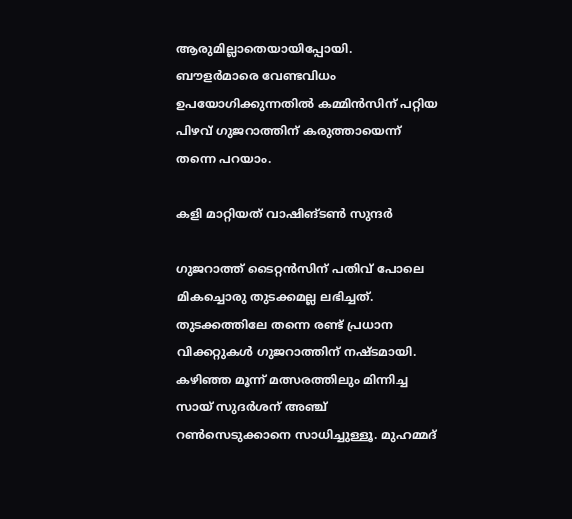ആരുമില്ലാതെയായിപ്പോയി. ബൗളര്‍മാരെ വേണ്ടവിധം ഉപയോഗിക്കുന്നതില്‍ കമ്മിന്‍സിന് പറ്റിയ പിഴവ് ഗുജറാത്തിന് കരുത്തായെന്ന് തന്നെ പറയാം.

കളി മാറ്റിയത് വാഷിങ്ടണ്‍ സുന്ദര്‍

ഗുജറാത്ത് ടൈറ്റന്‍സിന് പതിവ് പോലെ മികച്ചൊരു തുടക്കമല്ല ലഭിച്ചത്. തുടക്കത്തിലേ തന്നെ രണ്ട് പ്രധാന വിക്കറ്റുകള്‍ ഗുജറാത്തിന് നഷ്ടമായി. കഴിഞ്ഞ മൂന്ന് മത്സരത്തിലും മിന്നിച്ച സായ് സുദര്‍ശന് അഞ്ച് റണ്‍സെടുക്കാനെ സാധിച്ചുള്ളൂ. മുഹമ്മദ്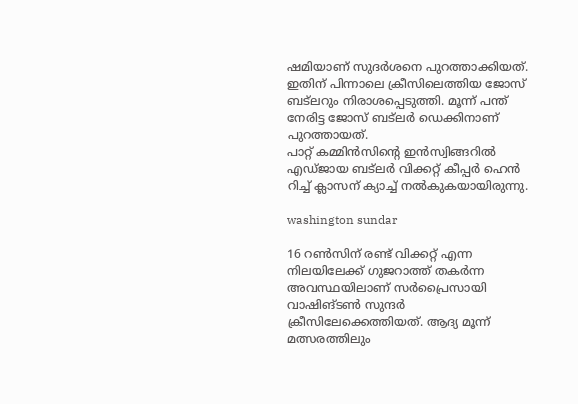ഷമിയാണ് സുദര്‍ശനെ പുറത്താക്കിയത്. ഇതിന് പിന്നാലെ ക്രീസിലെത്തിയ ജോസ് ബട്‌ലറും നിരാശപ്പെടുത്തി. മൂന്ന് പന്ത് നേരിട്ട ജോസ് ബട്‌ലര്‍ ഡെക്കിനാണ് പുറത്തായത്.
പാറ്റ് കമ്മിന്‍സിന്റെ ഇന്‍സ്വിങ്ങറില്‍ എഡ്ജായ ബട്‌ലര്‍ വിക്കറ്റ് കീപ്പര്‍ ഹെന്‍ റിച്ച് ക്ലാസന് ക്യാച്ച് നല്‍കുകയായിരുന്നു.

washington sundar

16 റണ്‍സിന് രണ്ട് വിക്കറ്റ് എന്ന നിലയിലേക്ക് ഗുജറാത്ത് തകര്‍ന്ന അവസ്ഥയിലാണ് സര്‍പ്രൈസായി വാഷിങ്ടണ്‍ സുന്ദര്‍ ക്രീസിലേക്കെത്തിയത്. ആദ്യ മൂന്ന് മത്സരത്തിലും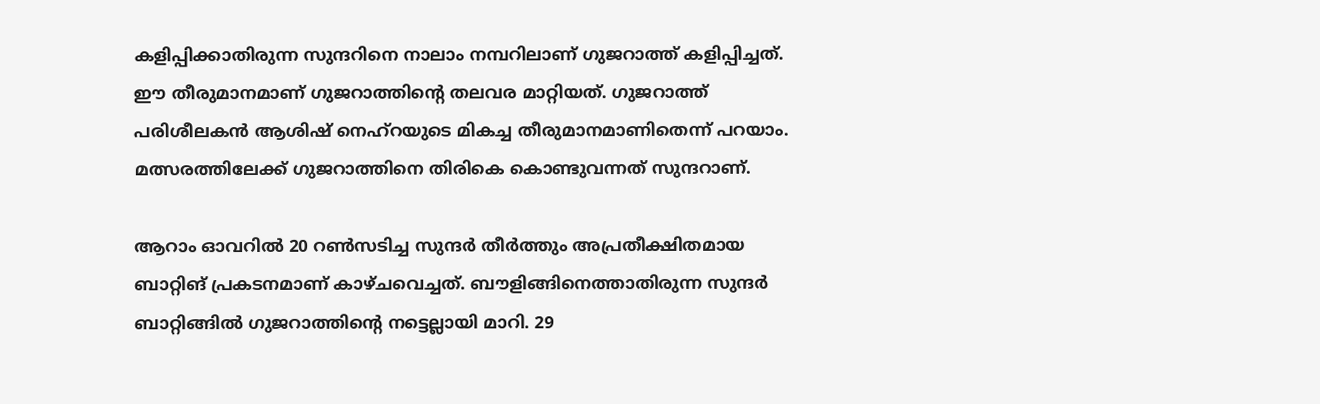കളിപ്പിക്കാതിരുന്ന സുന്ദറിനെ നാലാം നമ്പറിലാണ് ഗുജറാത്ത് കളിപ്പിച്ചത്. ഈ തീരുമാനമാണ് ഗുജറാത്തിന്റെ തലവര മാറ്റിയത്. ഗുജറാത്ത് പരിശീലകന്‍ ആശിഷ് നെഹ്‌റയുടെ മികച്ച തീരുമാനമാണിതെന്ന് പറയാം. മത്സരത്തിലേക്ക് ഗുജറാത്തിനെ തിരികെ കൊണ്ടുവന്നത് സുന്ദറാണ്.

ആറാം ഓവറില്‍ 20 റണ്‍സടിച്ച സുന്ദര്‍ തീര്‍ത്തും അപ്രതീക്ഷിതമായ ബാറ്റിങ് പ്രകടനമാണ് കാഴ്ചവെച്ചത്. ബൗളിങ്ങിനെത്താതിരുന്ന സുന്ദര്‍ ബാറ്റിങ്ങില്‍ ഗുജറാത്തിന്റെ നട്ടെല്ലായി മാറി. 29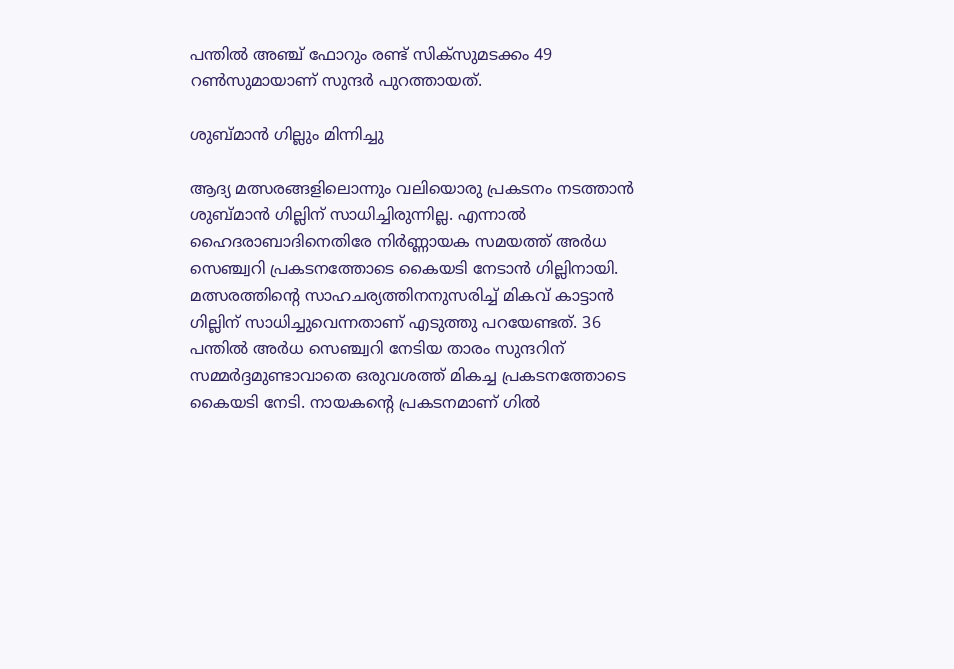പന്തില്‍ അഞ്ച് ഫോറും രണ്ട് സിക്‌സുമടക്കം 49 റണ്‍സുമായാണ് സുന്ദര്‍ പുറത്തായത്.

ശുബ്മാന്‍ ഗില്ലും മിന്നിച്ചു

ആദ്യ മത്സരങ്ങളിലൊന്നും വലിയൊരു പ്രകടനം നടത്താന്‍ ശുബ്മാന്‍ ഗില്ലിന് സാധിച്ചിരുന്നില്ല. എന്നാല്‍ ഹൈദരാബാദിനെതിരേ നിര്‍ണ്ണായക സമയത്ത് അര്‍ധ സെഞ്ച്വറി പ്രകടനത്തോടെ കൈയടി നേടാന്‍ ഗില്ലിനായി. മത്സരത്തിന്റെ സാഹചര്യത്തിനനുസരിച്ച് മികവ് കാട്ടാന്‍ ഗില്ലിന് സാധിച്ചുവെന്നതാണ് എടുത്തു പറയേണ്ടത്. 36 പന്തില്‍ അര്‍ധ സെഞ്ച്വറി നേടിയ താരം സുന്ദറിന് സമ്മര്‍ദ്ദമുണ്ടാവാതെ ഒരുവശത്ത് മികച്ച പ്രകടനത്തോടെ കൈയടി നേടി. നായകന്റെ പ്രകടനമാണ് ഗില്‍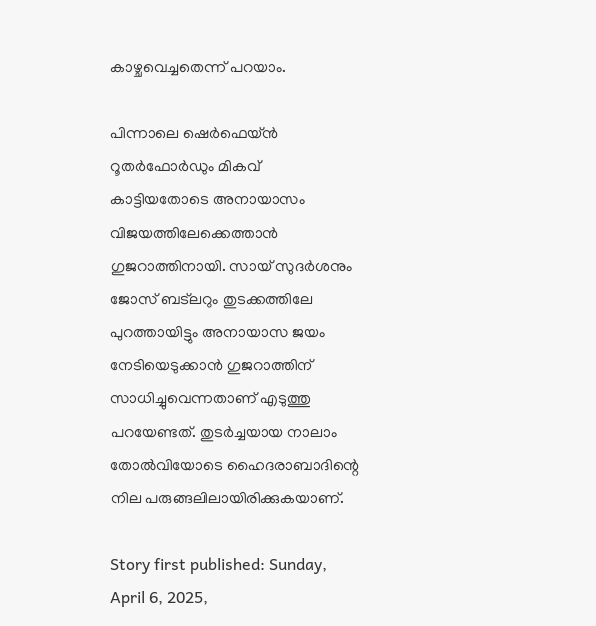കാഴ്ചവെച്ചതെന്ന് പറയാം.

പിന്നാലെ ഷെര്‍ഫെയ്ന്‍ റൂതര്‍ഫോര്‍ഡും മികവ് കാട്ടിയതോടെ അനായാസം വിജയത്തിലേക്കെത്താന്‍ ഗുജറാത്തിനായി. സായ് സുദര്‍ശനും ജോസ് ബട്‌ലറും തുടക്കത്തിലേ പുറത്തായിട്ടും അനായാസ ജയം നേടിയെടുക്കാന്‍ ഗുജറാത്തിന് സാധിച്ചുവെന്നതാണ് എടുത്തു പറയേണ്ടത്. തുടര്‍ച്ചയായ നാലാം തോല്‍വിയോടെ ഹൈദരാബാദിന്റെ നില പരുങ്ങലിലായിരിക്കുകയാണ്.

Story first published: Sunday, April 6, 2025,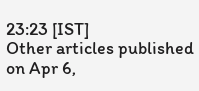23:23 [IST]
Other articles published on Apr 6,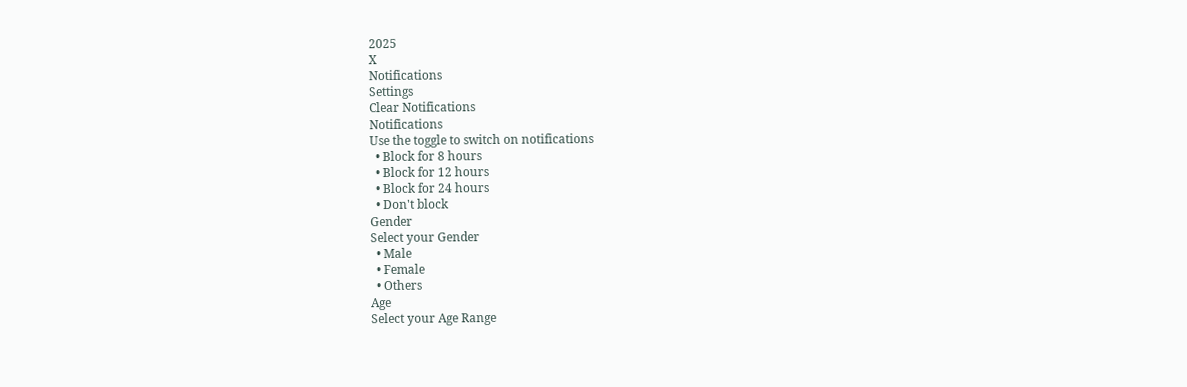2025
X
Notifications
Settings
Clear Notifications
Notifications
Use the toggle to switch on notifications
  • Block for 8 hours
  • Block for 12 hours
  • Block for 24 hours
  • Don't block
Gender
Select your Gender
  • Male
  • Female
  • Others
Age
Select your Age Range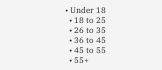• Under 18
  • 18 to 25
  • 26 to 35
  • 36 to 45
  • 45 to 55
  • 55+